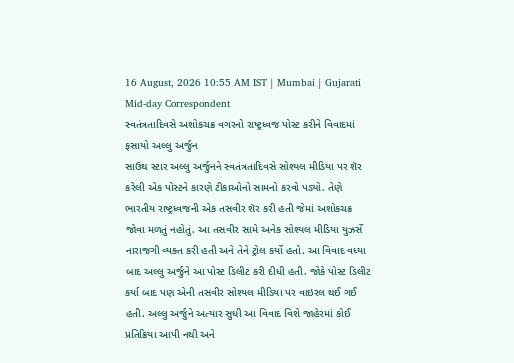16 August, 2026 10:55 AM IST | Mumbai | Gujarati Mid-day Correspondent
સ્વતંત્રતાદિવસે અશોકચક્ર વગરનો રાષ્ટ્રધ્વજ પોસ્ટ કરીને વિવાદમાં ફસાયો અલ્લુ અર્જુન
સાઉથ સ્ટાર અલ્લુ અર્જુનને સ્વતંત્રતાદિવસે સોશ્યલ મીડિયા પર શૅર કરેલી એક પોસ્ટને કારણે ટીકાઓનો સામનો કરવો પડ્યો. તેણે ભારતીય રાષ્ટ્રધ્વજની એક તસવીર શૅર કરી હતી જેમાં અશોકચક્ર જોવા મળતું નહોતું. આ તસવીર સામે અનેક સોશ્યલ મીડિયા યુઝર્સે નારાજગી વ્યક્ત કરી હતી અને તેને ટ્રોલ કર્યો હતો. આ વિવાદ વધ્યા બાદ અલ્લુ અર્જુને આ પોસ્ટ ડિલીટ કરી દીધી હતી. જોકે પોસ્ટ ડિલીટ કર્યા બાદ પણ એની તસવીર સોશ્યલ મીડિયા પર વાઇરલ થઈ ગઈ હતી. અલ્લુ અર્જુને અત્યાર સુધી આ વિવાદ વિશે જાહેરમાં કોઈ પ્રતિક્રિયા આપી નથી અને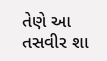તેણે આ તસવીર શા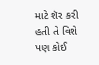માટે શૅર કરી હતી તે વિશે પણ કોઈ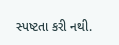સ્પષ્ટતા કરી નથી.